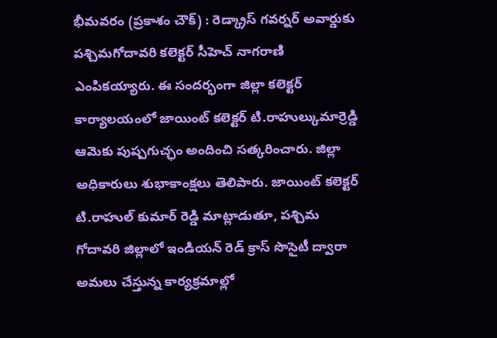భీమవరం (ప్రకాశం చౌక్) : రెడ్క్రాస్ గవర్నర్ అవార్డుకు పశ్చిమగోదావరి కలెక్టర్ సీహెచ్ నాగరాణి ఎంపికయ్యారు. ఈ సందర్భంగా జిల్లా కలెక్టర్ కార్యాలయంలో జాయింట్ కలెక్టర్ టి.రాహుల్కుమార్రెడ్డి ఆమెకు పుష్పగుచ్ఛం అందించి సత్కరించారు. జిల్లా అధికారులు శుభాకాంక్షలు తెలిపారు. జాయింట్ కలెక్టర్ టి.రాహుల్ కుమార్ రెడ్డి మాట్లాడుతూ, పశ్చిమ గోదావరి జిల్లాలో ఇండియన్ రెడ్ క్రాస్ సొసైటీ ద్వారా అమలు చేస్తున్న కార్యక్రమాల్లో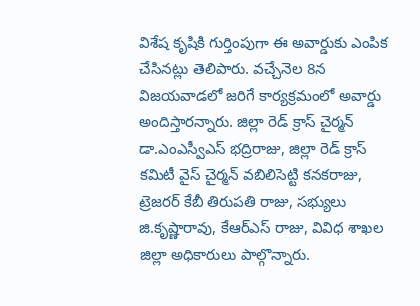విశేష కృషికి గుర్తింపుగా ఈ అవార్డుకు ఎంపిక చేసినట్లు తెలిపారు. వచ్చేనెల 8న విజయవాడలో జరిగే కార్యక్రమంలో అవార్డు అందిస్తారన్నారు. జిల్లా రెడ్ క్రాస్ చైర్మన్ డా.ఎంఎస్వీఎస్ భద్రిరాజు, జిల్లా రెడ్ క్రాస్ కమిటీ వైస్ చైర్మన్ వబిలిసెట్టి కనకరాజు, ట్రెజరర్ కేబీ తిరుపతి రాజు, సభ్యులు జి.కృష్ణారావు, కేఆర్ఎస్ రాజు, వివిధ శాఖల జిల్లా అధికారులు పాల్గొన్నారు.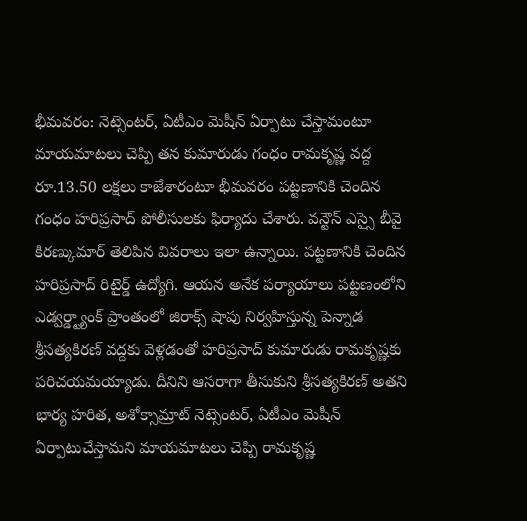భీమవరం: నెట్సెంటర్, ఏటీఎం మెషీన్ ఏర్పాటు చేస్తామంటూ మాయమాటలు చెప్పి తన కుమారుడు గంధం రామకృష్ణ వద్ద రూ.13.50 లక్షలు కాజేశారంటూ భీమవరం పట్టణానికి చెందిన గంధం హరిప్రసాద్ పోలీసులకు ఫిర్యాదు చేశారు. వన్టౌన్ ఎస్సై బీవై కిరణ్కుమార్ తెలిపిన వివరాలు ఇలా ఉన్నాయి. పట్టణానికి చెందిన హరిప్రసాద్ రిటైర్డ్ ఉద్యోగి. ఆయన అనేక పర్యాయాలు పట్టణంలోని ఎడ్వర్డ్ట్యాంక్ ప్రాంతంలో జిరాక్స్ షాపు నిర్వహిస్తున్న పెన్నాడ శ్రీసత్యకిరణ్ వద్దకు వెళ్లడంతో హరిప్రసాద్ కుమారుడు రామకృష్ణకు పరిచయమయ్యాడు. దీనిని ఆసరాగా తీసుకుని శ్రీసత్యకిరణ్ అతని భార్య హరిత, అశోక్సామ్రాట్ నెట్సెంటర్, ఏటీఎం మెషీన్ ఏర్పాటుచేస్తామని మాయమాటలు చెప్పి రామకృష్ణ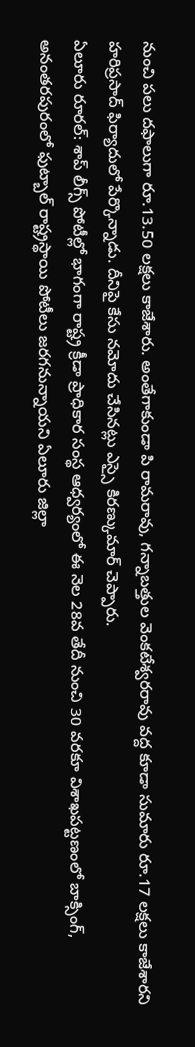నుంచి పలు దఫాలుగా రూ.13.50 లక్షలు కాజేశారు. అంతేగాకుండా పి రామరావు, గన్నాబత్తుల వెంకటేశ్వరరావు వద్ద కూడా సుమారు రూ.17 లక్షలు కాజేశారని హరిప్రసాద్ ఫిర్యాదులో పేర్కొన్నాడు. దీనిపై కేసు నమోదు చేసినట్లు ఎస్సై కిరణ్కుమార్ చెప్పారు.
ఏలూరు రూరల్: శాప్ లీగ్స్ పోటీల్లో భాగంగా రాష్ట్ర క్రీడా ప్రాధికార సంస్థ ఆధ్వర్యంలో ఈ నెల 28వ తేదీ నుంచి 30 వరకూ విశాఖపట్టణంలో బాక్సింగ్, అనంతరపురంలో ఫుట్బాల్ రాష్ట్రస్థాయి పోటీలు జరగనున్నాయని ఏలూరు జిల్లా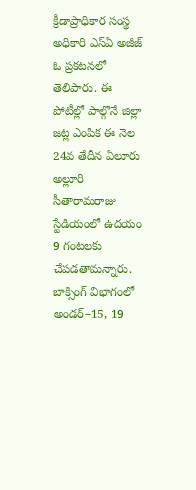క్రీడాప్రాధికార సంస్థ అధికారి ఎస్ఏ అజీజ్ ఓ ప్రకటనలో తెలిపారు. ఈ పోటీల్లో పాల్గొనే జిల్లా జట్ల ఎంపిక ఈ నెల 24వ తేదీన ఏలూరు అల్లూరి సీతారామరాజు స్టేడియంలో ఉదయం 9 గంటలకు చేపడతామన్నారు. బాక్సింగ్ విభాగంలో అండర్–15, 19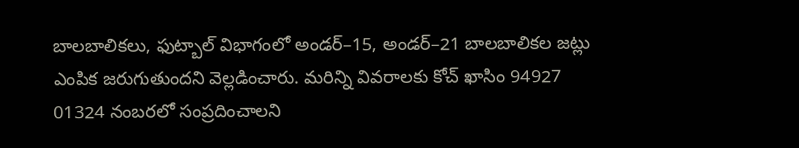బాలబాలికలు, ఫుట్బాల్ విభాగంలో అండర్–15, అండర్–21 బాలబాలికల జట్లు ఎంపిక జరుగుతుందని వెల్లడించారు. మరిన్ని వివరాలకు కోచ్ ఖాసిం 94927 01324 నంబరలో సంప్రదించాలని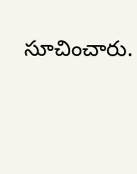సూచించారు.